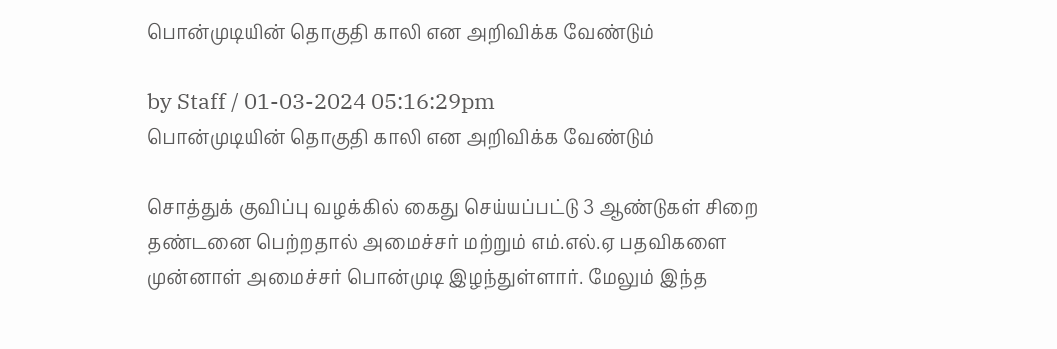பொன்முடியின் தொகுதி காலி என அறிவிக்க வேண்டும்

by Staff / 01-03-2024 05:16:29pm
பொன்முடியின் தொகுதி காலி என அறிவிக்க வேண்டும்

சொத்துக் குவிப்பு வழக்கில் கைது செய்யப்பட்டு 3 ஆண்டுகள் சிறை தண்டனை பெற்றதால் அமைச்சர் மற்றும் எம்.எல்.ஏ பதவிகளை முன்னாள் அமைச்சர் பொன்முடி இழந்துள்ளார். மேலும் இந்த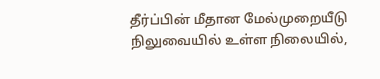தீர்ப்பின் மீதான மேல்முறையீடு நிலுவையில் உள்ள நிலையில்,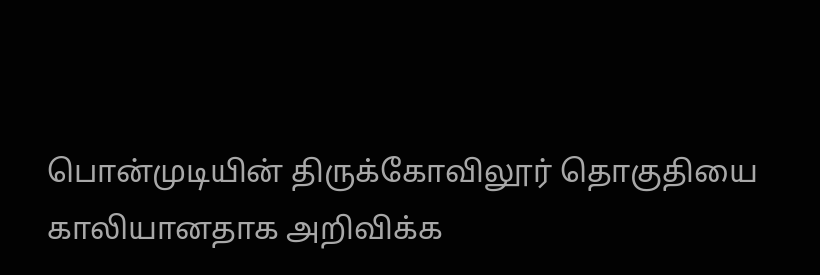பொன்முடியின் திருக்கோவிலூர் தொகுதியை காலியானதாக அறிவிக்க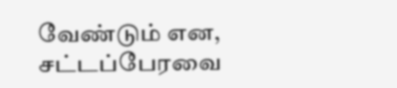வேண்டும் என, சட்டப்பேரவை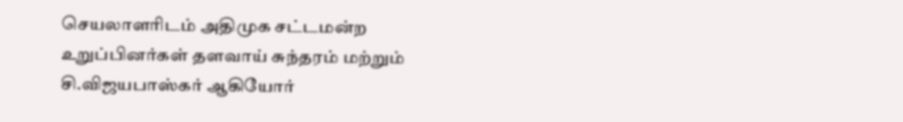செயலாளரிடம் அதிமுக சட்டமன்ற உறுப்பினர்கள் தளவாய் சுந்தரம் மற்றும் சி.விஜயபாஸ்கர் ஆகியோர்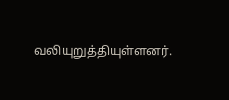வலியுறுத்தியுள்ளனர்.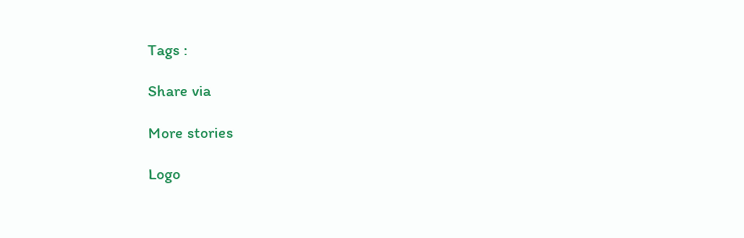Tags :

Share via

More stories

Logo